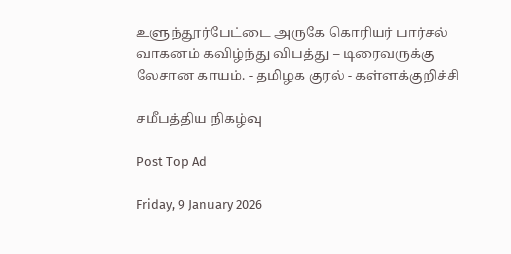உளுந்தூர்பேட்டை அருகே கொரியர் பார்சல் வாகனம் கவிழ்ந்து விபத்து – டிரைவருக்கு லேசான காயம். - தமிழக குரல் - கள்ளக்குறிச்சி

சமீபத்திய நிகழ்வு

Post Top Ad

Friday, 9 January 2026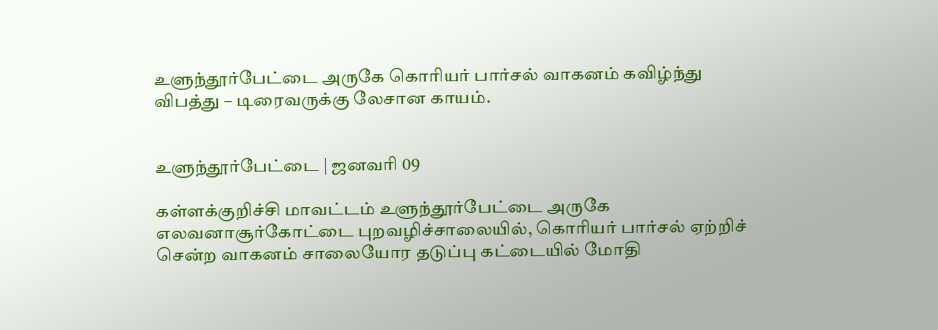உளுந்தூர்பேட்டை அருகே கொரியர் பார்சல் வாகனம் கவிழ்ந்து விபத்து – டிரைவருக்கு லேசான காயம்.


உளுந்தூர்பேட்டை | ஜனவரி 09

கள்ளக்குறிச்சி மாவட்டம் உளுந்தூர்பேட்டை அருகே எலவனாசூர்கோட்டை புறவழிச்சாலையில், கொரியர் பார்சல் ஏற்றிச் சென்ற வாகனம் சாலையோர தடுப்பு கட்டையில் மோதி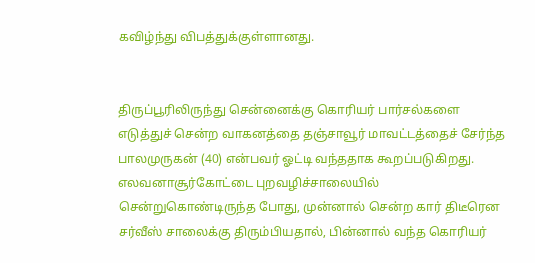கவிழ்ந்து விபத்துக்குள்ளானது.


திருப்பூரிலிருந்து சென்னைக்கு கொரியர் பார்சல்களை எடுத்துச் சென்ற வாகனத்தை தஞ்சாவூர் மாவட்டத்தைச் சேர்ந்த பாலமுருகன் (40) என்பவர் ஓட்டி வந்ததாக கூறப்படுகிறது. எலவனாசூர்கோட்டை புறவழிச்சாலையில் சென்றுகொண்டிருந்த போது, முன்னால் சென்ற கார் திடீரென சர்வீஸ் சாலைக்கு திரும்பியதால், பின்னால் வந்த கொரியர்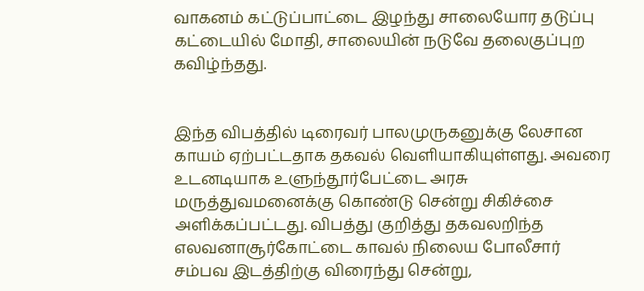வாகனம் கட்டுப்பாட்டை இழந்து சாலையோர தடுப்பு கட்டையில் மோதி, சாலையின் நடுவே தலைகுப்புற கவிழ்ந்தது.


இந்த விபத்தில் டிரைவர் பாலமுருகனுக்கு லேசான காயம் ஏற்பட்டதாக தகவல் வெளியாகியுள்ளது. அவரை உடனடியாக உளுந்தூர்பேட்டை அரசு மருத்துவமனைக்கு கொண்டு சென்று சிகிச்சை அளிக்கப்பட்டது. விபத்து குறித்து தகவலறிந்த எலவனாசூர்கோட்டை காவல் நிலைய போலீசார் சம்பவ இடத்திற்கு விரைந்து சென்று,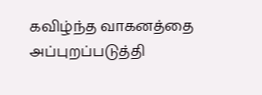கவிழ்ந்த வாகனத்தை அப்புறப்படுத்தி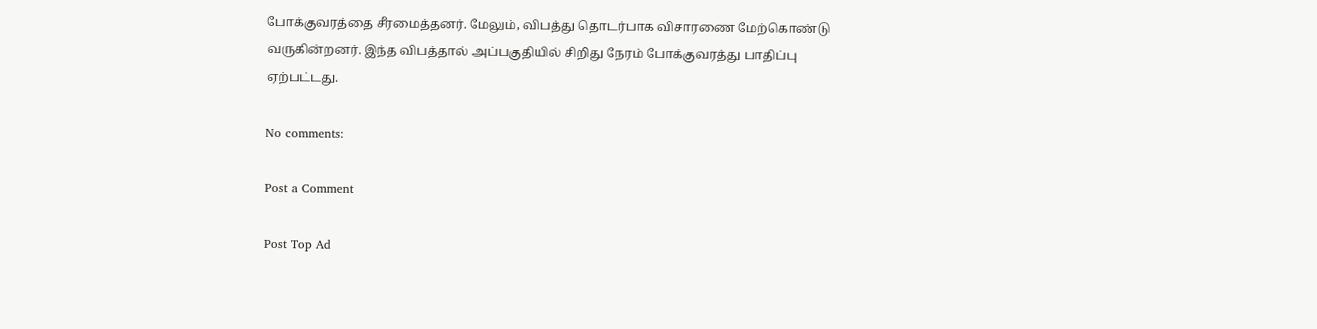போக்குவரத்தை சீரமைத்தனர். மேலும், விபத்து தொடர்பாக விசாரணை மேற்கொண்டு வருகின்றனர். இந்த விபத்தால் அப்பகுதியில் சிறிது நேரம் போக்குவரத்து பாதிப்பு ஏற்பட்டது.

No comments:

Post a Comment

Post Top Ad